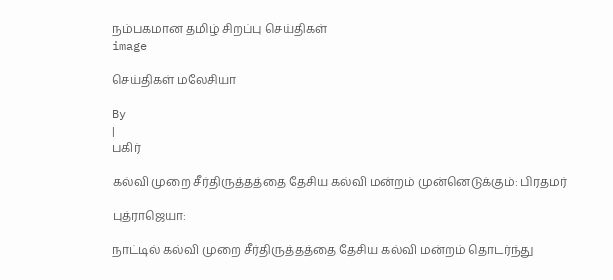நம்பகமான தமிழ் சிறப்பு செய்திகள்
image

செய்திகள் மலேசியா

By
|
பகிர்

கல்வி முறை சீர்திருத்தத்தை தேசிய கல்வி மன்றம் முன்னெடுக்கும்: பிரதமர்

புத்ராஜெயா:

நாட்டில் கல்வி முறை சீர்திருத்தத்தை தேசிய கல்வி மன்றம் தொடர்ந்து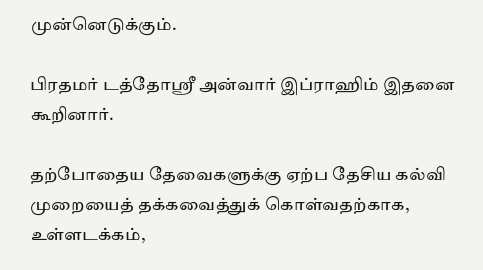முன்னெடுக்கும்.

பிரதமர் டத்தோஸ்ரீ அன்வார் இப்ராஹிம் இதனை கூறினார்.

தற்போதைய தேவைகளுக்கு ஏற்ப தேசிய கல்வி முறையைத் தக்கவைத்துக் கொள்வதற்காக, உள்ளடக்கம்,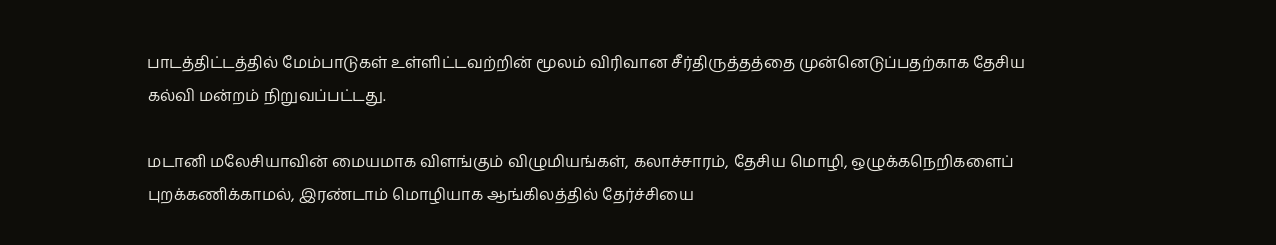பாடத்திட்டத்தில் மேம்பாடுகள் உள்ளிட்டவற்றின் மூலம் விரிவான சீர்திருத்தத்தை முன்னெடுப்பதற்காக தேசிய கல்வி மன்றம் நிறுவப்பட்டது.

மடானி மலேசியாவின் மையமாக விளங்கும் விழுமியங்கள், கலாச்சாரம், தேசிய மொழி, ஒழுக்கநெறிகளைப் புறக்கணிக்காமல், இரண்டாம் மொழியாக ஆங்கிலத்தில் தேர்ச்சியை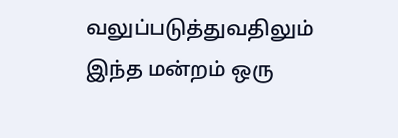வலுப்படுத்துவதிலும் இந்த மன்றம் ஒரு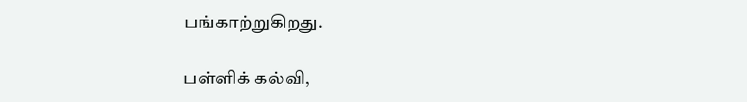பங்காற்றுகிறது.

பள்ளிக் கல்வி,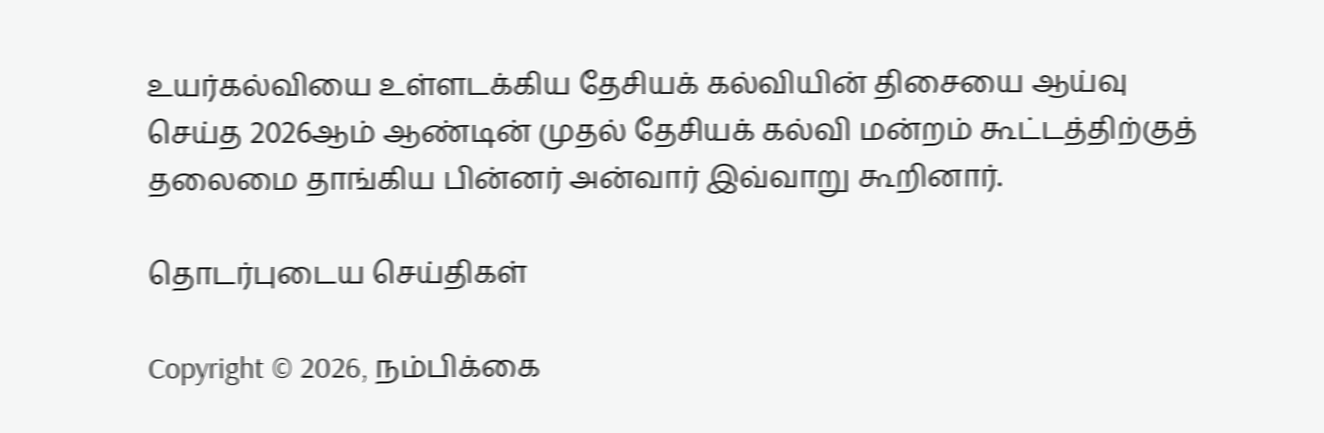உயர்கல்வியை உள்ளடக்கிய தேசியக் கல்வியின் திசையை ஆய்வு செய்த 2026ஆம் ஆண்டின் முதல் தேசியக் கல்வி மன்றம் கூட்டத்திற்குத் தலைமை தாங்கிய பின்னர் அன்வார் இவ்வாறு கூறினார்.

தொடர்புடைய செய்திகள்

Copyright © 2026, நம்பிக்கை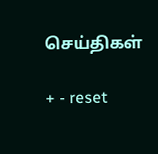செய்திகள்

+ - reset